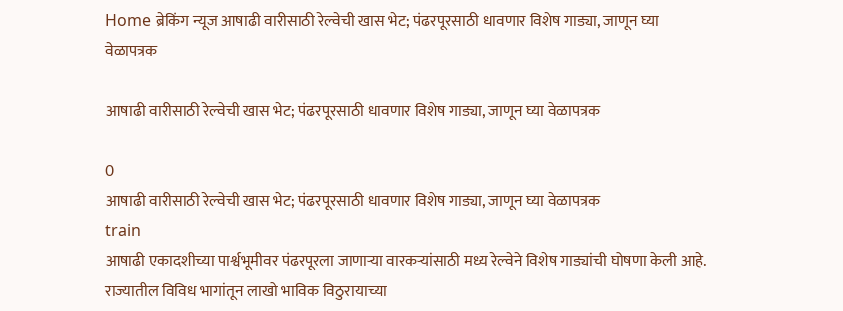Home ब्रेकिंग न्यूज आषाढी वारीसाठी रेल्वेची खास भेट; पंढरपूरसाठी धावणार विशेष गाड्या, जाणून घ्या वेळापत्रक

आषाढी वारीसाठी रेल्वेची खास भेट; पंढरपूरसाठी धावणार विशेष गाड्या, जाणून घ्या वेळापत्रक

0
आषाढी वारीसाठी रेल्वेची खास भेट; पंढरपूरसाठी धावणार विशेष गाड्या, जाणून घ्या वेळापत्रक
train
आषाढी एकादशीच्या पार्श्वभूमीवर पंढरपूरला जाणाऱ्या वारकऱ्यांसाठी मध्य रेल्वेने विशेष गाड्यांची घोषणा केली आहे. राज्यातील विविध भागांतून लाखो भाविक विठुरायाच्या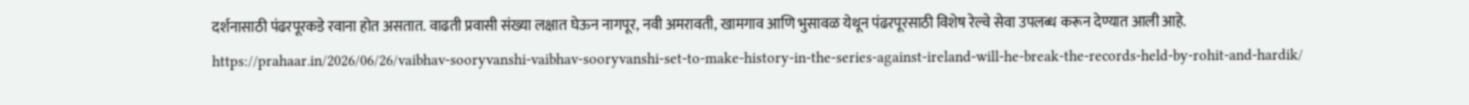दर्शनासाठी पंढरपूरकडे रवाना होत असतात. वाढती प्रवासी संख्या लक्षात घेऊन नागपूर, नवी अमरावती, खामगाव आणि भुसावळ येथून पंढरपूरसाठी विशेष रेल्वे सेवा उपलब्ध करून देण्यात आली आहे.
https://prahaar.in/2026/06/26/vaibhav-sooryvanshi-vaibhav-sooryvanshi-set-to-make-history-in-the-series-against-ireland-will-he-break-the-records-held-by-rohit-and-hardik/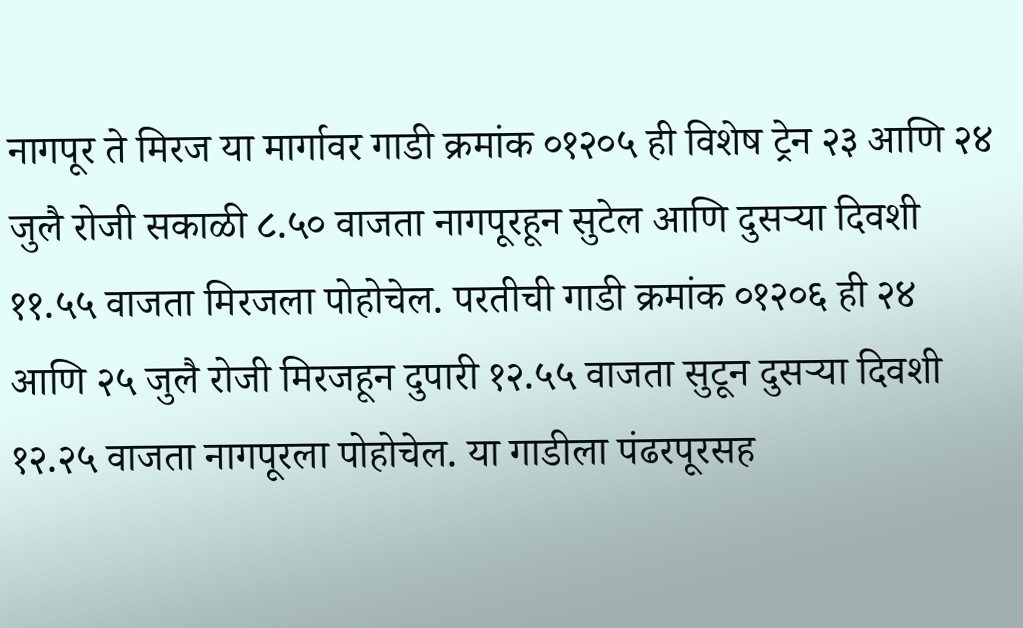नागपूर ते मिरज या मार्गावर गाडी क्रमांक ०१२०५ ही विशेष ट्रेन २३ आणि २४ जुलै रोजी सकाळी ८.५० वाजता नागपूरहून सुटेल आणि दुसऱ्या दिवशी ११.५५ वाजता मिरजला पोहोचेल. परतीची गाडी क्रमांक ०१२०६ ही २४ आणि २५ जुलै रोजी मिरजहून दुपारी १२.५५ वाजता सुटून दुसऱ्या दिवशी १२.२५ वाजता नागपूरला पोहोचेल. या गाडीला पंढरपूरसह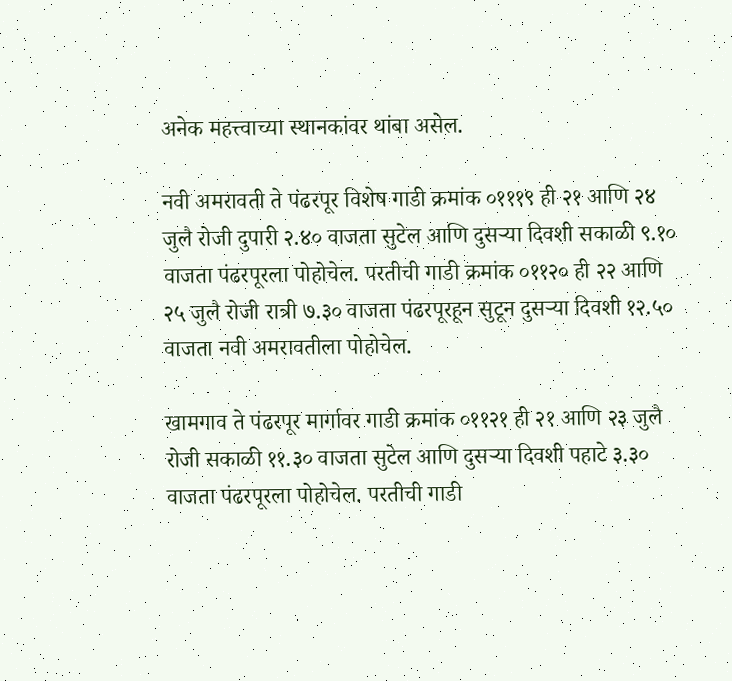अनेक महत्त्वाच्या स्थानकांवर थांबा असेल.

नवी अमरावती ते पंढरपूर विशेष गाडी क्रमांक ०१११९ ही २१ आणि २४ जुलै रोजी दुपारी २.४० वाजता सुटेल आणि दुसऱ्या दिवशी सकाळी ९.१० वाजता पंढरपूरला पोहोचेल. परतीची गाडी क्रमांक ०११२० ही २२ आणि २५ जुलै रोजी रात्री ७.३० वाजता पंढरपूरहून सुटून दुसऱ्या दिवशी १२.५० वाजता नवी अमरावतीला पोहोचेल.

खामगाव ते पंढरपूर मार्गावर गाडी क्रमांक ०११२१ ही २१ आणि २३ जुलै रोजी सकाळी ११.३० वाजता सुटेल आणि दुसऱ्या दिवशी पहाटे ३.३० वाजता पंढरपूरला पोहोचेल. परतीची गाडी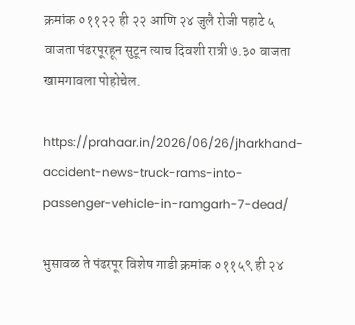क्रमांक ०११२२ ही २२ आणि २४ जुलै रोजी पहाटे ५ वाजता पंढरपूरहून सुटून त्याच दिवशी रात्री ७.३० वाजता खामगावला पोहोचेल.

https://prahaar.in/2026/06/26/jharkhand-accident-news-truck-rams-into-passenger-vehicle-in-ramgarh-7-dead/

भुसावळ ते पंढरपूर विशेष गाडी क्रमांक ०११५९ ही २४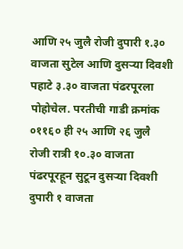आणि २५ जुलै रोजी दुपारी १.३० वाजता सुटेल आणि दुसऱ्या दिवशी पहाटे ३.३० वाजता पंढरपूरला पोहोचेल. परतीची गाडी क्रमांक ०११६० ही २५ आणि २६ जुलै रोजी रात्री १०.३० वाजता पंढरपूरहून सुटून दुसऱ्या दिवशी दुपारी १ वाजता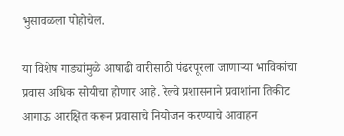भुसावळला पोहोचेल.

या विशेष गाड्यांमुळे आषाढी वारीसाठी पंढरपूरला जाणाऱ्या भाविकांचा प्रवास अधिक सोयीचा होणार आहे. रेल्वे प्रशासनाने प्रवाशांना तिकीट आगाऊ आरक्षित करून प्रवासाचे नियोजन करण्याचे आवाहन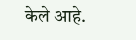केले आहे.